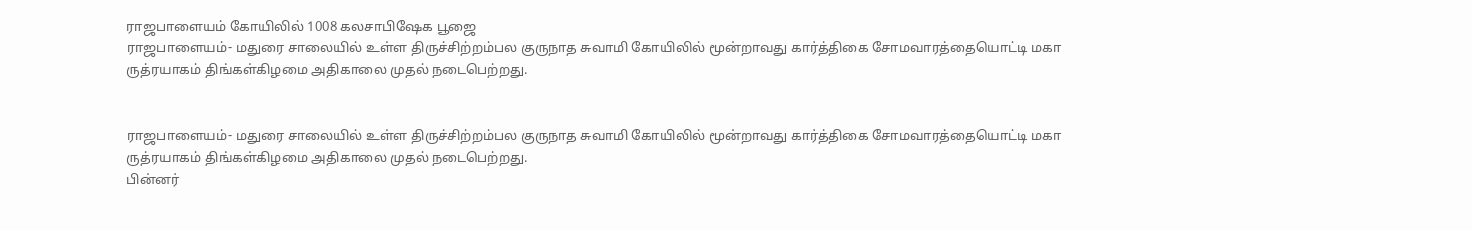ராஜபாளையம் கோயிலில் 1008 கலசாபிஷேக பூஜை
ராஜபாளையம்- மதுரை சாலையில் உள்ள திருச்சிற்றம்பல குருநாத சுவாமி கோயிலில் மூன்றாவது கார்த்திகை சோமவாரத்தையொட்டி மகா ருத்ரயாகம் திங்கள்கிழமை அதிகாலை முதல் நடைபெற்றது.


ராஜபாளையம்- மதுரை சாலையில் உள்ள திருச்சிற்றம்பல குருநாத சுவாமி கோயிலில் மூன்றாவது கார்த்திகை சோமவாரத்தையொட்டி மகா ருத்ரயாகம் திங்கள்கிழமை அதிகாலை முதல் நடைபெற்றது.
பின்னர்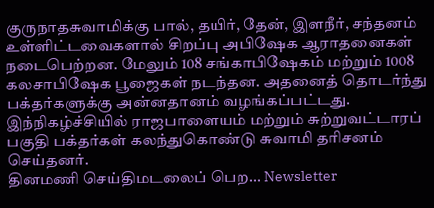குருநாதசுவாமிக்கு பால், தயிர், தேன், இளநீர், சந்தனம் உள்ளிட்டவைகளால் சிறப்பு அபிஷேக ஆராதனைகள் நடைபெற்றன. மேலும் 108 சங்காபிஷேகம் மற்றும் 1008 கலசாபிஷேக பூஜைகள் நடந்தன. அதனைத் தொடர்ந்து பக்தர்களுக்கு அன்னதானம் வழங்கப்பட்டது.
இந்நிகழ்ச்சியில் ராஜபாளையம் மற்றும் சுற்றுவட்டாரப் பகுதி பக்தர்கள் கலந்துகொண்டு சுவாமி தரிசனம் செய்தனர்.
தினமணி செய்திமடலைப் பெற... Newsletter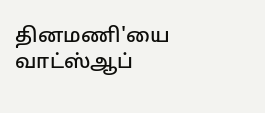தினமணி'யை வாட்ஸ்ஆப்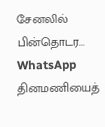சேனலில் பின்தொடர... WhatsApp
தினமணியைத்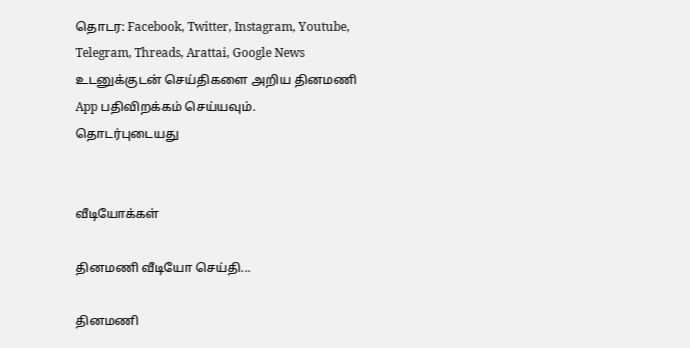தொடர: Facebook, Twitter, Instagram, Youtube, Telegram, Threads, Arattai, Google News
உடனுக்குடன் செய்திகளை அறிய தினமணி App பதிவிறக்கம் செய்யவும்.
தொடர்புடையது


வீடியோக்கள்

தினமணி வீடியோ செய்தி...

தினமணி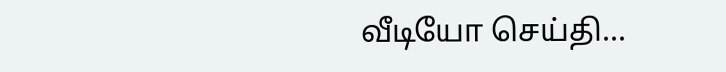வீடியோ செய்தி...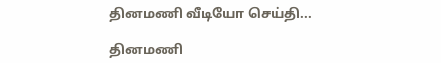தினமணி வீடியோ செய்தி...

தினமணி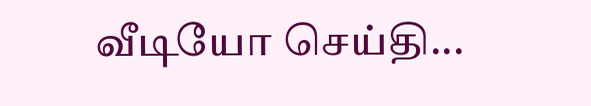வீடியோ செய்தி...